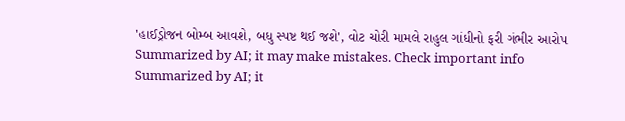'હાઈડ્રોજન બોમ્બ આવશે, બધુ સ્પષ્ટ થઈ જશે', વોટ ચોરી મામલે રાહુલ ગાંધીનો ફરી ગંભીર આરોપ
Summarized by AI; it may make mistakes. Check important info
Summarized by AI; it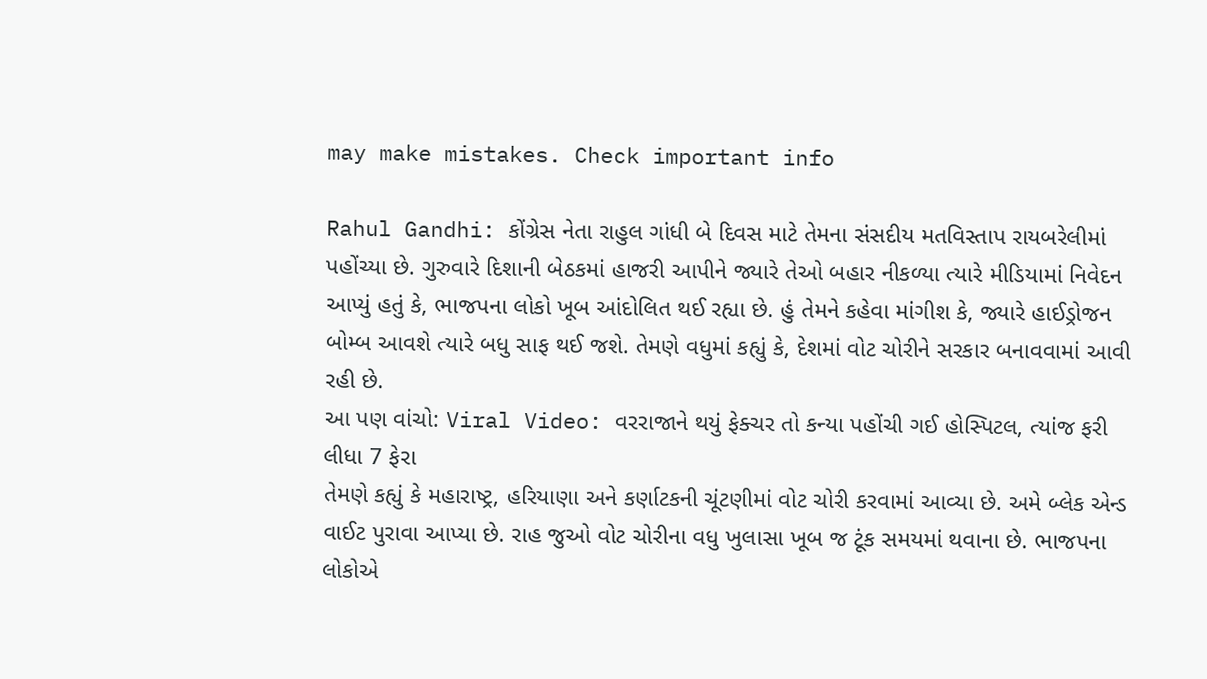may make mistakes. Check important info

Rahul Gandhi: કોંગ્રેસ નેતા રાહુલ ગાંધી બે દિવસ માટે તેમના સંસદીય મતવિસ્તાપ રાયબરેલીમાં પહોંચ્યા છે. ગુરુવારે દિશાની બેઠકમાં હાજરી આપીને જ્યારે તેઓ બહાર નીકળ્યા ત્યારે મીડિયામાં નિવેદન આપ્યું હતું કે, ભાજપના લોકો ખૂબ આંદોલિત થઈ રહ્યા છે. હું તેમને કહેવા માંગીશ કે, જ્યારે હાઈડ્રોજન બોમ્બ આવશે ત્યારે બધુ સાફ થઈ જશે. તેમણે વધુમાં કહ્યું કે, દેશમાં વોટ ચોરીને સરકાર બનાવવામાં આવી રહી છે.
આ પણ વાંચો: Viral Video: વરરાજાને થયું ફેક્ચર તો કન્યા પહોંચી ગઈ હોસ્પિટલ, ત્યાંજ ફરી લીધા 7 ફેરા
તેમણે કહ્યું કે મહારાષ્ટ્ર, હરિયાણા અને કર્ણાટકની ચૂંટણીમાં વોટ ચોરી કરવામાં આવ્યા છે. અમે બ્લેક એન્ડ વાઈટ પુરાવા આપ્યા છે. રાહ જુઓ વોટ ચોરીના વધુ ખુલાસા ખૂબ જ ટૂંક સમયમાં થવાના છે. ભાજપના લોકોએ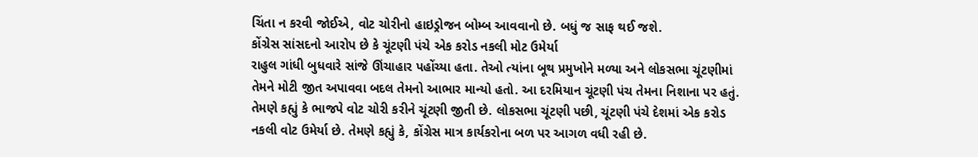ચિંતા ન કરવી જોઈએ, વોટ ચોરીનો હાઇડ્રોજન બોમ્બ આવવાનો છે. બધું જ સાફ થઈ જશે.
કોંગ્રેસ સાંસદનો આરોપ છે કે ચૂંટણી પંચે એક કરોડ નકલી મોટ ઉમેર્યા
રાહુલ ગાંધી બુધવારે સાંજે ઊંચાહાર પહોંચ્યા હતા. તેઓ ત્યાંના બૂથ પ્રમુખોને મળ્યા અને લોકસભા ચૂંટણીમાં તેમને મોટી જીત અપાવવા બદલ તેમનો આભાર માન્યો હતો. આ દરમિયાન ચૂંટણી પંચ તેમના નિશાના પર હતું. તેમણે કહ્યું કે ભાજપે વોટ ચોરી કરીને ચૂંટણી જીતી છે. લોકસભા ચૂંટણી પછી, ચૂંટણી પંચે દેશમાં એક કરોડ નકલી વોટ ઉમેર્યા છે. તેમણે કહ્યું કે, કોંગ્રેસ માત્ર કાર્યકરોના બળ પર આગળ વધી રહી છે.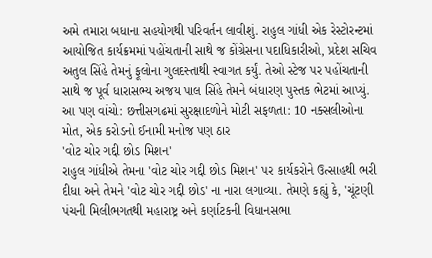અમે તમારા બધાના સહયોગથી પરિવર્તન લાવીશું. રાહુલ ગાંધી એક રેસ્ટોરન્ટમાં આયોજિત કાર્યક્રમમાં પહોંચતાની સાથે જ કોંગ્રેસના પદાધિકારીઓ, પ્રદેશ સચિવ અતુલ સિંહે તેમનું ફૂલોના ગુલદસ્તાથી સ્વાગત કર્યું. તેઓ સ્ટેજ પર પહોંચતાની સાથે જ પૂર્વ ધારાસભ્ય અજય પાલ સિંહે તેમને બંધારણ પુસ્તક ભેટમાં આપ્યું.
આ પણ વાંચો: છત્તીસગઢમાં સુરક્ષાદળોને મોટી સફળતા: 10 નક્સલીઓના મોત, એક કરોડનો ઈનામી મનોજ પણ ઠાર
'વોટ ચોર ગદ્દી છોડ મિશન'
રાહુલ ગાંધીએ તેમના 'વોટ ચોર ગદ્દી છોડ મિશન' પર કાર્યકરોને ઉત્સાહથી ભરી દીધા અને તેમને 'વોટ ચોર ગદ્દી છોડ' ના નારા લગાવ્યા. તેમણે કહ્યું કે, 'ચૂંટણી પંચની મિલીભગતથી મહારાષ્ટ્ર અને કર્ણાટકની વિધાનસભા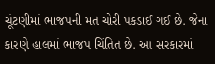ચૂંટણીમાં ભાજપની મત ચોરી પકડાઈ ગઈ છે. જેના કારણે હાલમાં ભાજપ ચિંતિત છે. આ સરકારમાં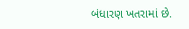બંધારણ ખતરામાં છે.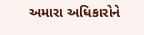અમારા અધિકારોને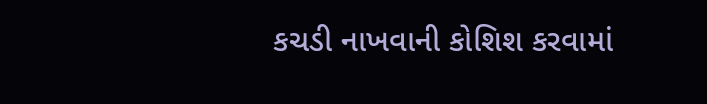કચડી નાખવાની કોશિશ કરવામાં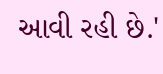આવી રહી છે.'